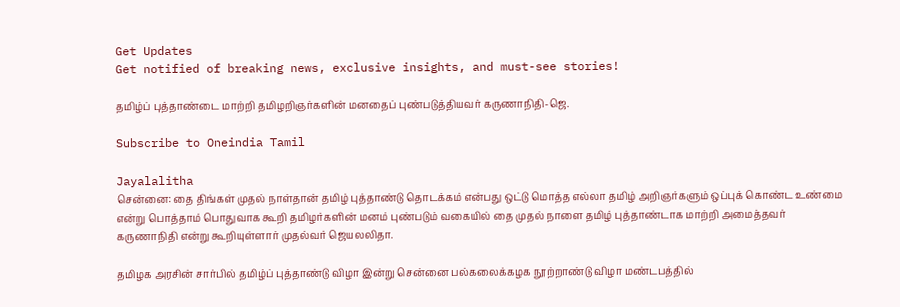Get Updates
Get notified of breaking news, exclusive insights, and must-see stories!

தமிழ்ப் புத்தாண்டை மாற்றி தமிழறிஞர்களின் மனதைப் புண்படுத்தியவர் கருணாநிதி-ஜெ.

Subscribe to Oneindia Tamil

Jayalalitha
சென்னை: தை திங்கள் முதல் நாள்தான் தமிழ் புத்தாண்டு தொடக்கம் என்பது ஒட்டு மொத்த எல்லா தமிழ் அறிஞர்களும் ஒப்புக் கொண்ட உண்மை என்று பொத்தாம் பொதுவாக கூறி தமிழர்களின் மனம் புண்படும் வகையில் தை முதல் நாளை தமிழ் புத்தாண்டாக மாற்றி அமைத்தவர் கருணாநிதி என்று கூறியுள்ளார் முதல்வர் ஜெயலலிதா.

தமிழக அரசின் சார்பில் தமிழ்ப் புத்தாண்டு விழா இன்று சென்னை பல்கலைக்கழக நூற்றாண்டு விழா மண்டபத்தில்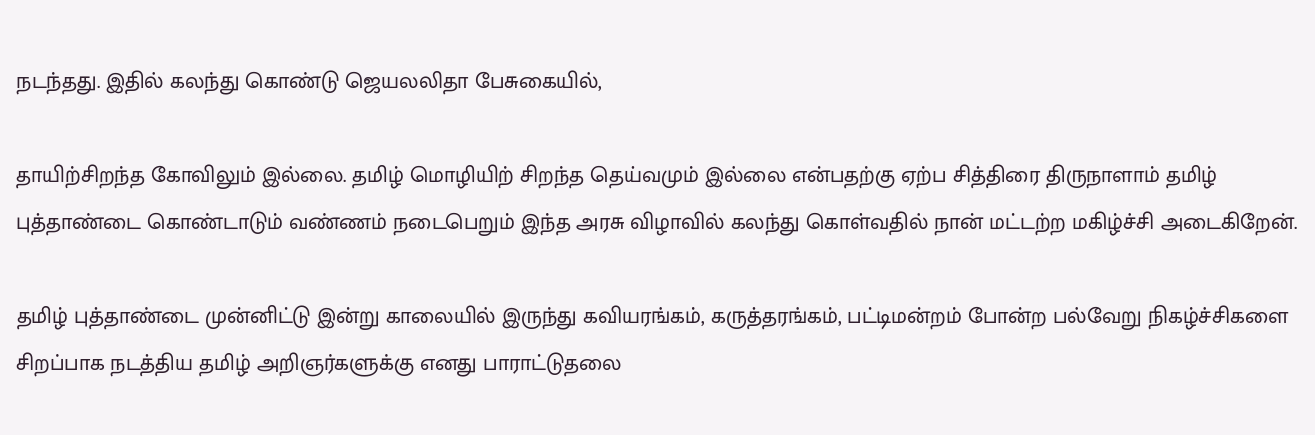நடந்தது. இதில் கலந்து கொண்டு ஜெயலலிதா பேசுகையில்,

தாயிற்சிறந்த கோவிலும் இல்லை. தமிழ் மொழியிற் சிறந்த தெய்வமும் இல்லை என்பதற்கு ஏற்ப சித்திரை திருநாளாம் தமிழ் புத்தாண்டை கொண்டாடும் வண்ணம் நடைபெறும் இந்த அரசு விழாவில் கலந்து கொள்வதில் நான் மட்டற்ற மகிழ்ச்சி அடைகிறேன்.

தமிழ் புத்தாண்டை முன்னிட்டு இன்று காலையில் இருந்து கவியரங்கம், கருத்தரங்கம், பட்டிமன்றம் போன்ற பல்வேறு நிகழ்ச்சிகளை சிறப்பாக நடத்திய தமிழ் அறிஞர்களுக்கு எனது பாராட்டுதலை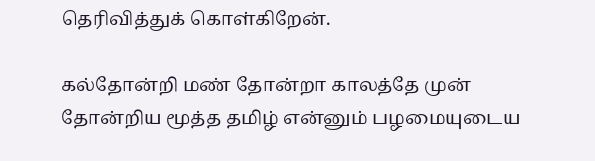தெரிவித்துக் கொள்கிறேன்.

கல்தோன்றி மண் தோன்றா காலத்தே முன் தோன்றிய மூத்த தமிழ் என்னும் பழமையுடைய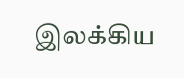இலக்கிய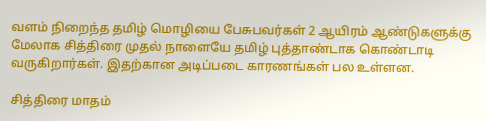வளம் நிறைந்த தமிழ் மொழியை பேசுபவர்கள் 2 ஆயிரம் ஆண்டுகளுக்கு மேலாக சித்திரை முதல் நாளையே தமிழ் புத்தாண்டாக கொண்டாடி வருகிறார்கள். இதற்கான அடிப்படை காரணங்கள் பல உள்ளன.

சித்திரை மாதம்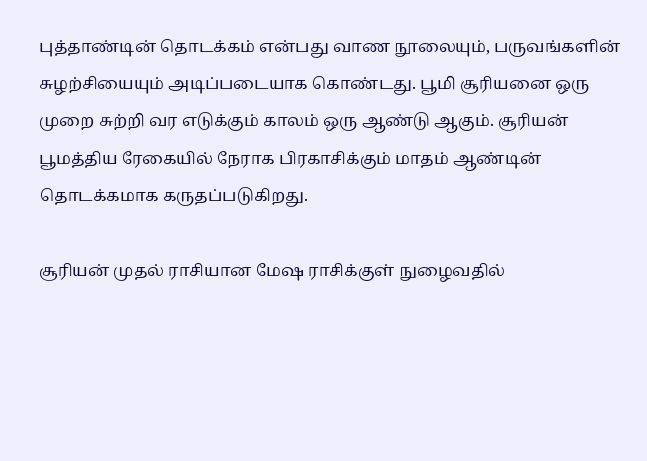புத்தாண்டின் தொடக்கம் என்பது வாண நூலையும், பருவங்களின் சுழற்சியையும் அடிப்படையாக கொண்டது. பூமி சூரியனை ஒரு முறை சுற்றி வர எடுக்கும் காலம் ஒரு ஆண்டு ஆகும். சூரியன் பூமத்திய ரேகையில் நேராக பிரகாசிக்கும் மாதம் ஆண்டின் தொடக்கமாக கருதப்படுகிறது.

சூரியன் முதல் ராசியான மேஷ ராசிக்குள் நுழைவதில்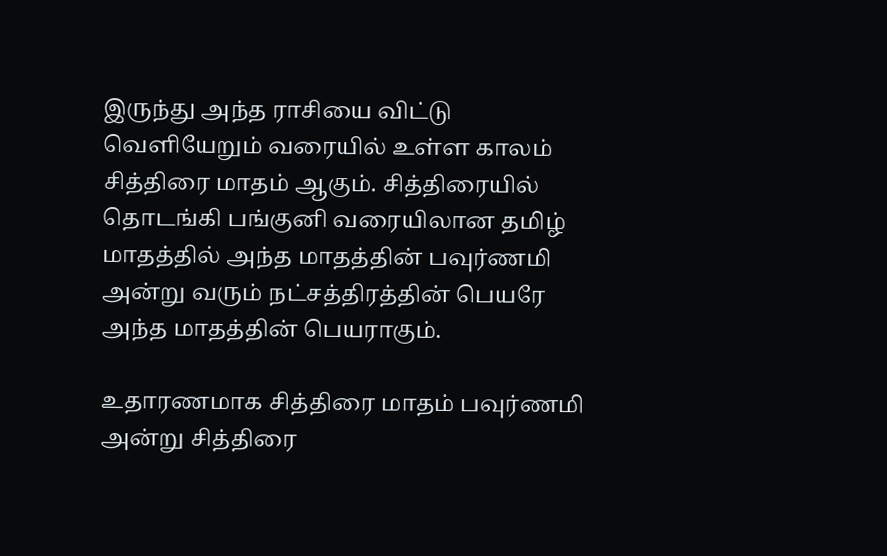இருந்து அந்த ராசியை விட்டு வெளியேறும் வரையில் உள்ள காலம் சித்திரை மாதம் ஆகும். சித்திரையில் தொடங்கி பங்குனி வரையிலான தமிழ் மாதத்தில் அந்த மாதத்தின் பவுர்ணமி அன்று வரும் நட்சத்திரத்தின் பெயரே அந்த மாதத்தின் பெயராகும்.

உதாரணமாக சித்திரை மாதம் பவுர்ணமி அன்று சித்திரை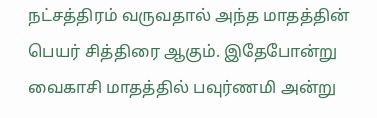நட்சத்திரம் வருவதால் அந்த மாதத்தின் பெயர் சித்திரை ஆகும். இதேபோன்று வைகாசி மாதத்தில் பவுர்ணமி அன்று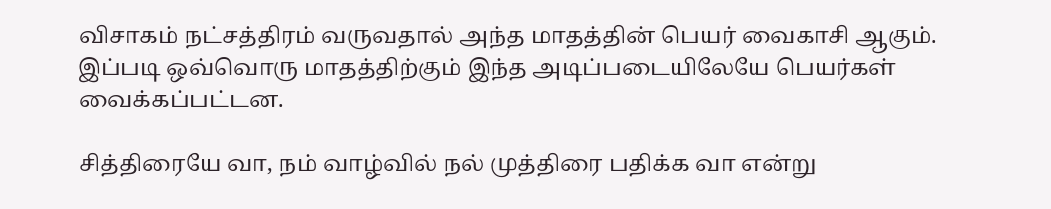விசாகம் நட்சத்திரம் வருவதால் அந்த மாதத்தின் பெயர் வைகாசி ஆகும். இப்படி ஒவ்வொரு மாதத்திற்கும் இந்த அடிப்படையிலேயே பெயர்கள் வைக்கப்பட்டன.

சித்திரையே வா, நம் வாழ்வில் நல் முத்திரை பதிக்க வா என்று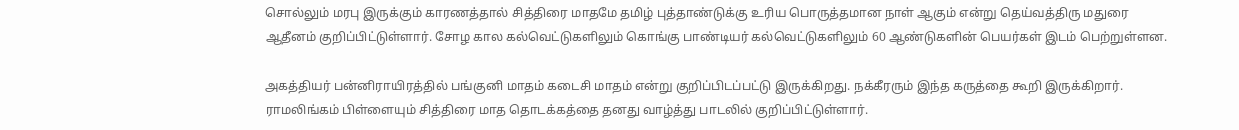சொல்லும் மரபு இருக்கும் காரணத்தால் சித்திரை மாதமே தமிழ் புத்தாண்டுக்கு உரிய பொருத்தமான நாள் ஆகும் என்று தெய்வத்திரு மதுரை ஆதீனம் குறிப்பிட்டுள்ளார். சோழ கால கல்வெட்டுகளிலும் கொங்கு பாண்டியர் கல்வெட்டுகளிலும் 60 ஆண்டுகளின் பெயர்கள் இடம் பெற்றுள்ளன.

அகத்தியர் பன்னிராயிரத்தில் பங்குனி மாதம் கடைசி மாதம் என்று குறிப்பிடப்பட்டு இருக்கிறது. நக்கீரரும் இந்த கருத்தை கூறி இருக்கிறார். ராமலிங்கம் பிள்ளையும் சித்திரை மாத தொடக்கத்தை தனது வாழ்த்து பாடலில் குறிப்பிட்டுள்ளார்.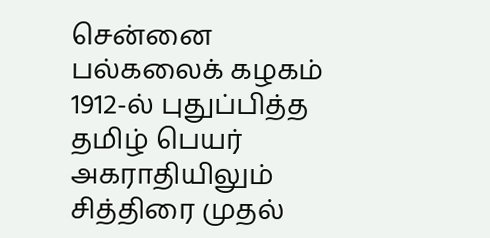சென்னை பல்கலைக் கழகம் 1912-ல் புதுப்பித்த தமிழ் பெயர் அகராதியிலும் சித்திரை முதல்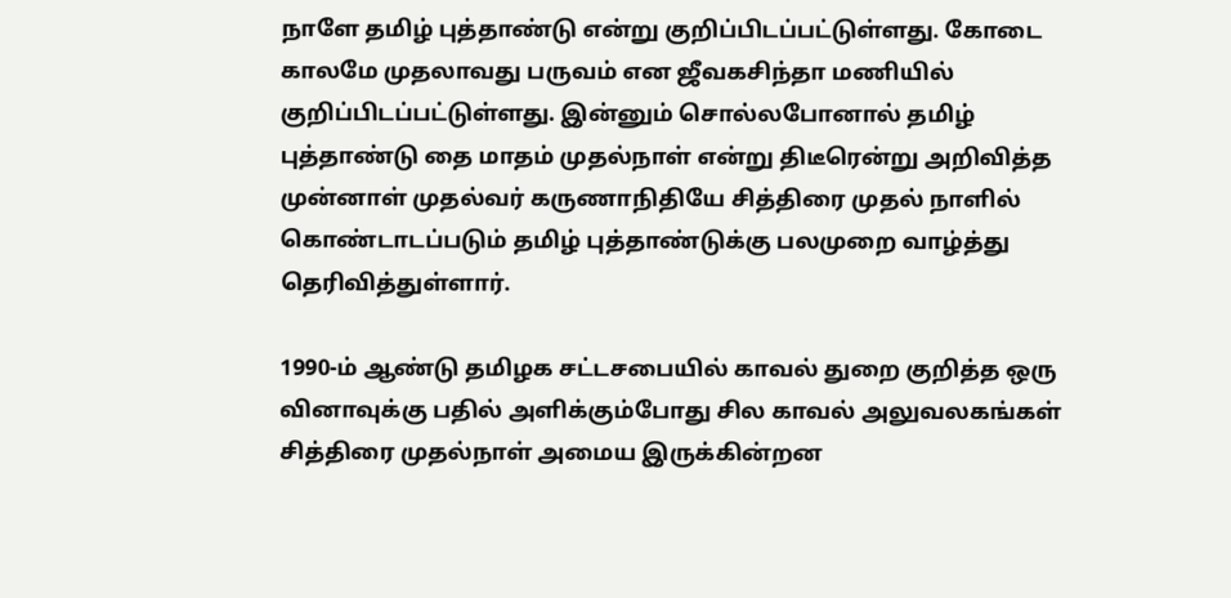நாளே தமிழ் புத்தாண்டு என்று குறிப்பிடப்பட்டுள்ளது. கோடை காலமே முதலாவது பருவம் என ஜீவகசிந்தா மணியில் குறிப்பிடப்பட்டுள்ளது. இன்னும் சொல்லபோனால் தமிழ் புத்தாண்டு தை மாதம் முதல்நாள் என்று திடீரென்று அறிவித்த முன்னாள் முதல்வர் கருணாநிதியே சித்திரை முதல் நாளில் கொண்டாடப்படும் தமிழ் புத்தாண்டுக்கு பலமுறை வாழ்த்து தெரிவித்துள்ளார்.

1990-ம் ஆண்டு தமிழக சட்டசபையில் காவல் துறை குறித்த ஒரு வினாவுக்கு பதில் அளிக்கும்போது சில காவல் அலுவலகங்கள் சித்திரை முதல்நாள் அமைய இருக்கின்றன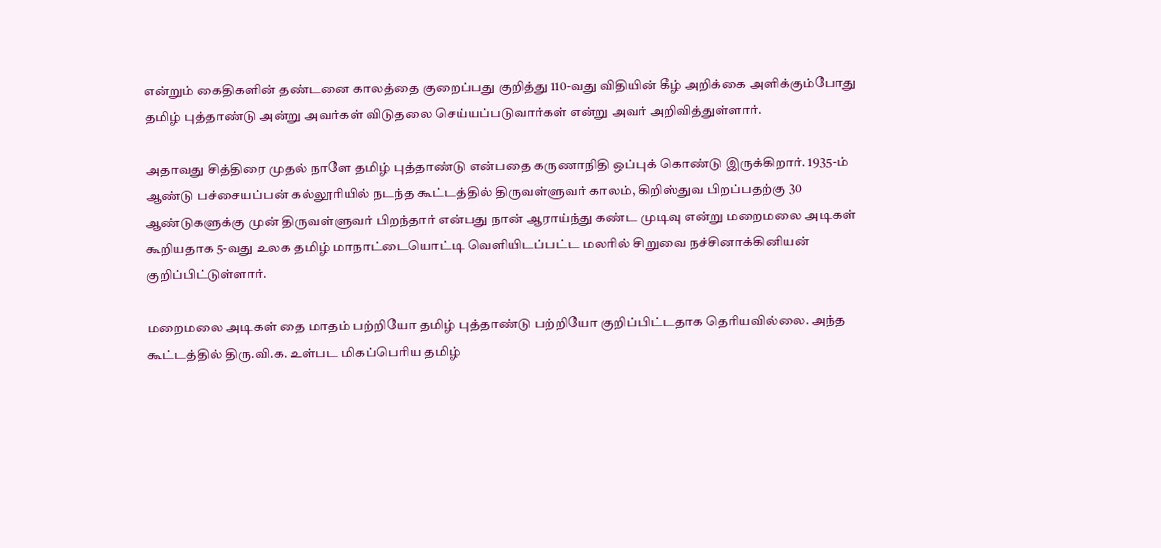என்றும் கைதிகளின் தண்டனை காலத்தை குறைப்பது குறித்து 110-வது விதியின் கீழ் அறிக்கை அளிக்கும்போது தமிழ் புத்தாண்டு அன்று அவர்கள் விடுதலை செய்யப்படுவார்கள் என்று அவர் அறிவித்துள்ளார்.

அதாவது சித்திரை முதல் நாளே தமிழ் புத்தாண்டு என்பதை கருணாநிதி ஒப்புக் கொண்டு இருக்கிறார். 1935-ம் ஆண்டு பச்சையப்பன் கல்லூரியில் நடந்த கூட்டத்தில் திருவள்ளுவர் காலம், கிறிஸ்துவ பிறப்பதற்கு 30 ஆண்டுகளுக்கு முன் திருவள்ளுவர் பிறந்தார் என்பது நான் ஆராய்ந்து கண்ட முடிவு என்று மறைமலை அடிகள் கூறியதாக 5-வது உலக தமிழ் மாநாட்டையொட்டி வெளியிடப்பட்ட மலரில் சிறுவை நச்சினாக்கினியன் குறிப்பிட்டுள்ளார்.

மறைமலை அடிகள் தை மாதம் பற்றியோ தமிழ் புத்தாண்டு பற்றியோ குறிப்பிட்டதாக தெரியவில்லை. அந்த கூட்டத்தில் திரு.வி.க. உள்பட மிகப்பெரிய தமிழ்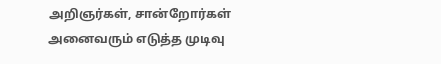அறிஞர்கள், சான்றோர்கள் அனைவரும் எடுத்த முடிவு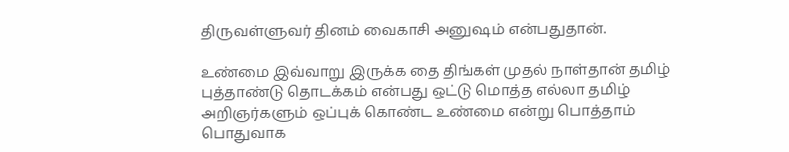திருவள்ளுவர் தினம் வைகாசி அனுஷம் என்பதுதான்.

உண்மை இவ்வாறு இருக்க தை திங்கள் முதல் நாள்தான் தமிழ் புத்தாண்டு தொடக்கம் என்பது ஒட்டு மொத்த எல்லா தமிழ் அறிஞர்களும் ஒப்புக் கொண்ட உண்மை என்று பொத்தாம் பொதுவாக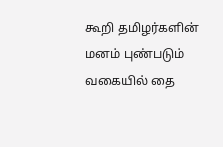கூறி தமிழர்களின் மனம் புண்படும் வகையில் தை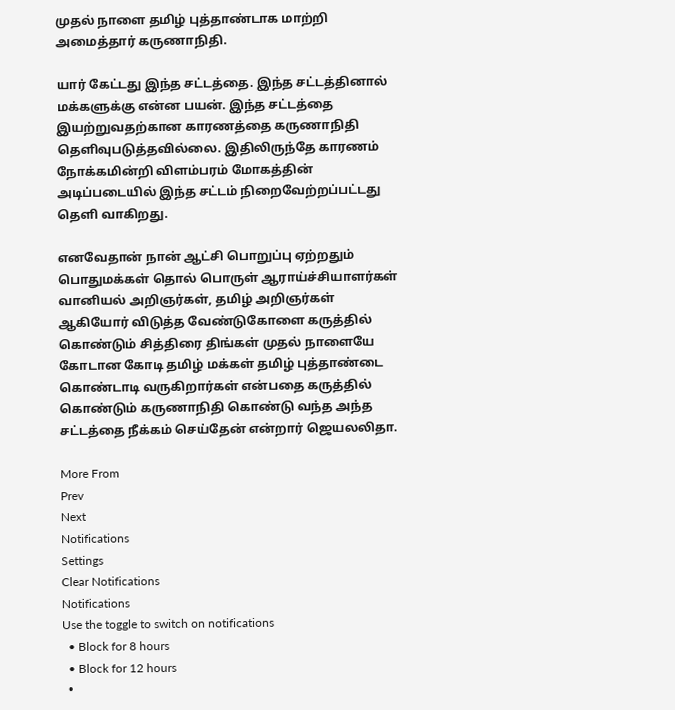முதல் நாளை தமிழ் புத்தாண்டாக மாற்றி அமைத்தார் கருணாநிதி.

யார் கேட்டது இந்த சட்டத்தை. இந்த சட்டத்தினால் மக்களுக்கு என்ன பயன். இந்த சட்டத்தை இயற்றுவதற்கான காரணத்தை கருணாநிதி தெளிவுபடுத்தவில்லை. இதிலிருந்தே காரணம் நோக்கமின்றி விளம்பரம் மோகத்தின் அடிப்படையில் இந்த சட்டம் நிறைவேற்றப்பட்டது தெளி வாகிறது.

எனவேதான் நான் ஆட்சி பொறுப்பு ஏற்றதும் பொதுமக்கள் தொல் பொருள் ஆராய்ச்சியாளர்கள் வானியல் அறிஞர்கள், தமிழ் அறிஞர்கள் ஆகியோர் விடுத்த வேண்டுகோளை கருத்தில் கொண்டும் சித்திரை திங்கள் முதல் நாளையே கோடான கோடி தமிழ் மக்கள் தமிழ் புத்தாண்டை கொண்டாடி வருகிறார்கள் என்பதை கருத்தில் கொண்டும் கருணாநிதி கொண்டு வந்த அந்த சட்டத்தை நீக்கம் செய்தேன் என்றார் ஜெயலலிதா.

More From
Prev
Next
Notifications
Settings
Clear Notifications
Notifications
Use the toggle to switch on notifications
  • Block for 8 hours
  • Block for 12 hours
  •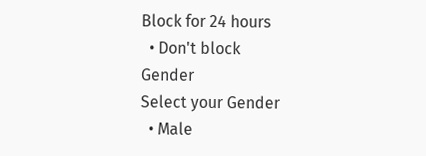Block for 24 hours
  • Don't block
Gender
Select your Gender
  • Male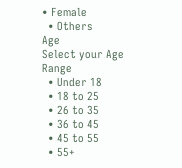• Female
  • Others
Age
Select your Age Range
  • Under 18
  • 18 to 25
  • 26 to 35
  • 36 to 45
  • 45 to 55
  • 55+